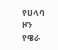የሀላባ ዞን የዌራ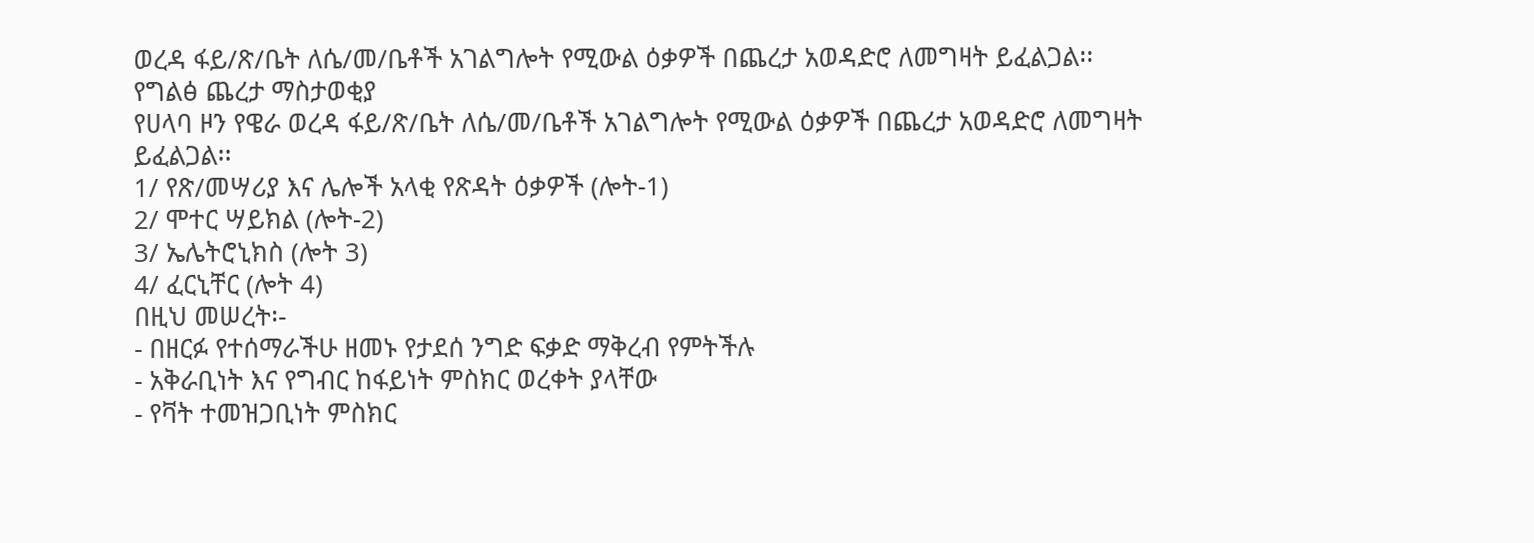ወረዳ ፋይ/ጽ/ቤት ለሴ/መ/ቤቶች አገልግሎት የሚውል ዕቃዎች በጨረታ አወዳድሮ ለመግዛት ይፈልጋል፡፡
የግልፅ ጨረታ ማስታወቂያ
የሀላባ ዞን የዌራ ወረዳ ፋይ/ጽ/ቤት ለሴ/መ/ቤቶች አገልግሎት የሚውል ዕቃዎች በጨረታ አወዳድሮ ለመግዛት ይፈልጋል፡፡
1/ የጽ/መሣሪያ እና ሌሎች አላቂ የጽዳት ዕቃዎች (ሎት-1)
2/ ሞተር ሣይክል (ሎት-2)
3/ ኤሌትሮኒክስ (ሎት 3)
4/ ፈርኒቸር (ሎት 4)
በዚህ መሠረት፡-
- በዘርፉ የተሰማራችሁ ዘመኑ የታደሰ ንግድ ፍቃድ ማቅረብ የምትችሉ
- አቅራቢነት እና የግብር ከፋይነት ምስክር ወረቀት ያላቸው
- የቫት ተመዝጋቢነት ምስክር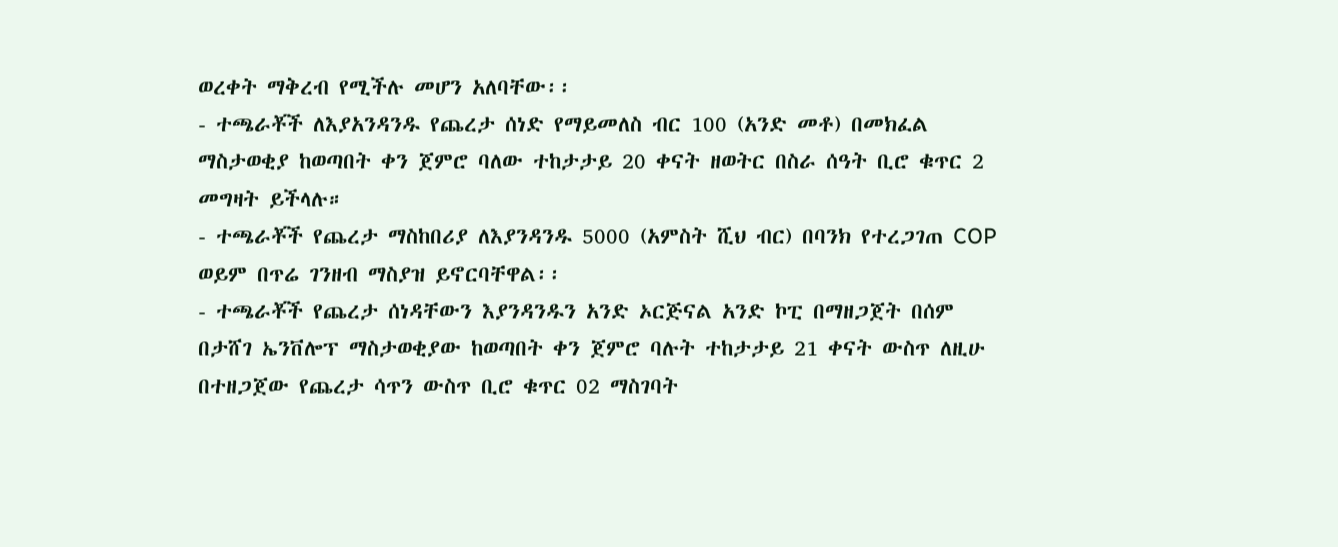ወረቀት ማቅረብ የሚችሉ መሆን አለባቸው፡፡
- ተጫራቾች ለእያአንዳንዱ የጨረታ ሰነድ የማይመለስ ብር 100 (አንድ መቶ) በመክፈል ማስታወቂያ ከወጣበት ቀን ጀምሮ ባለው ተከታታይ 20 ቀናት ዘወትር በስራ ሰዓት ቢሮ ቁጥር 2 መግዛት ይችላሉ።
- ተጫራቾች የጨረታ ማስከበሪያ ለእያንዳንዱ 5000 (አምስት ሺህ ብር) በባንክ የተረጋገጠ COP ወይም በጥሬ ገንዘብ ማስያዝ ይኖርባቸዋል፡፡
- ተጫራቾች የጨረታ ሰነዳቸውን እያንዳንዱን አንድ ኦርጅናል አንድ ኮፒ በማዘጋጀት በሰም በታሸገ ኤንቨሎፕ ማስታወቂያው ከወጣበት ቀን ጀምሮ ባሉት ተከታታይ 21 ቀናት ውስጥ ለዚሁ በተዘጋጀው የጨረታ ሳጥን ውስጥ ቢሮ ቁጥር 02 ማስገባት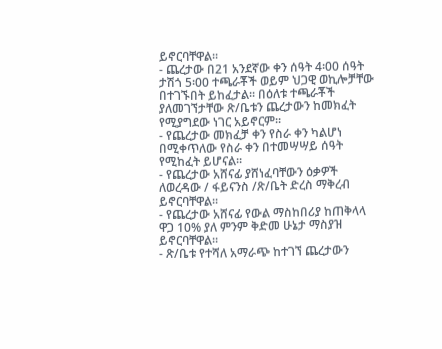ይኖርባቸዋል፡፡
- ጨረታው በ21 አንደኛው ቀን ሰዓት 4፡00 ሰዓት ታሽጎ 5፡00 ተጫራቾች ወይም ህጋዊ ወኪሎቻቸው በተገኙበት ይከፈታል፡፡ በዕለቱ ተጫራቾች ያለመገኘታቸው ጽ/ቤቱን ጨረታውን ከመክፈት የሚያግደው ነገር አይኖርም፡፡
- የጨረታው መክፈቻ ቀን የስራ ቀን ካልሆነ በሚቀጥለው የስራ ቀን በተመሣሣይ ሰዓት የሚከፈት ይሆናል።
- የጨረታው አሸናፊ ያሸነፈባቸውን ዕቃዎች ለወረዳው / ፋይናንስ /ጽ/ቤት ድረስ ማቅረብ ይኖርባቸዋል፡፡
- የጨረታው አሸናፊ የውል ማስከበሪያ ከጠቅላላ ዋጋ 10% ያለ ምንም ቅድመ ሁኔታ ማስያዝ ይኖርባቸዋል።
- ጽ/ቤቱ የተሻለ አማራጭ ከተገኘ ጨረታውን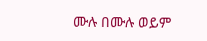ሙሉ በሙሉ ወይም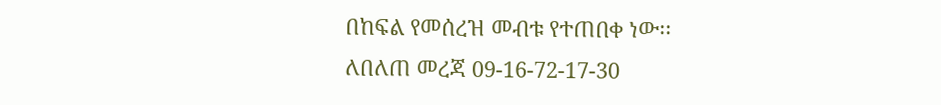በከፍል የመሰረዝ መብቱ የተጠበቀ ነው፡፡
ለበለጠ መረጃ 09-16-72-17-30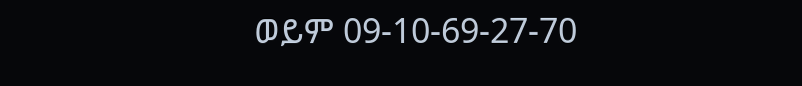ወይም 09-10-69-27-70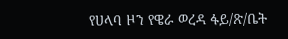የሀላባ ዞን የዌራ ወረዳ ፋይ/ጽ/ቤት